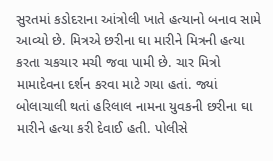સુરતમાં કડોદરાના આંત્રોલી ખાતે હત્યાનો બનાવ સામે આવ્યો છે. મિત્રએ છરીના ઘા મારીને મિત્રની હત્યા કરતા ચકચાર મચી જવા પામી છે. ચાર મિત્રો મામાદેવના દર્શન કરવા માટે ગયા હતાં. જ્યાં બોલાચાલી થતાં હરિલાલ નામના યુવકની છરીના ઘા મારીને હત્યા કરી દેવાઈ હતી. પોલીસે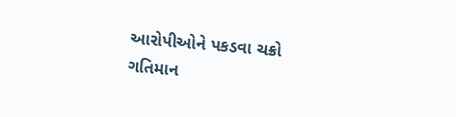આરોપીઓને પકડવા ચક્રો ગતિમાન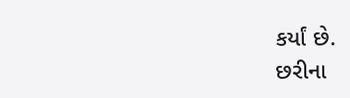કર્યાં છે.
છરીના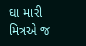ઘા મારી મિત્રએ જ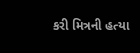કરી મિત્રની હત્યા